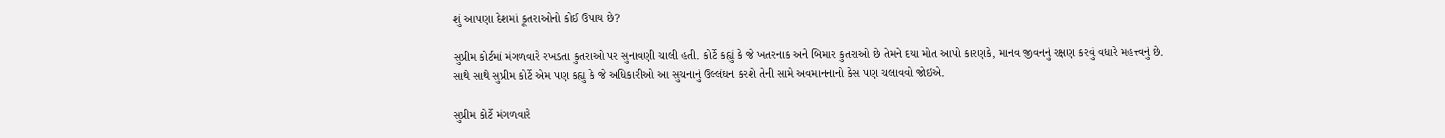શું આપણા દેશમાં કૂતરાઓનો કોઈ ઉપાય છે?

સુપ્રીમ કોર્ટમાં મંગળવારે રખડતા કુતરાઓ પર સુનાવણી ચાલી હતી. કોર્ટે કહ્યું કે જે ખતરનાક અને બિમાર કુતરાઓ છે તેમને દયા મોત આપો કારણકે, માનવ જીવનનું રક્ષણ કરવું વધારે મહત્ત્વનું છે. સાથે સાથે સુપ્રીમ કોર્ટે એમ પણ કહ્યુ કે જે અધિકારીઓ આ સુચનાનું ઉલ્લંઘન કરશે તેની સામે અવમાનનાનો કેસ પણ ચલાવવો જોઇએ.

સુપ્રીમ કોર્ટે મંગળવારે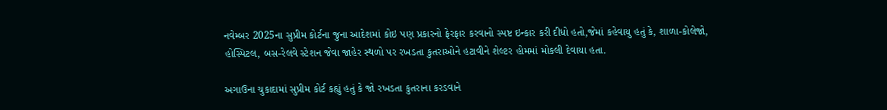નવેમ્બર 2025ના સુપ્રીમ કોર્ટના જુના આદેશમાં કોઇ પણ પ્રકારનો ફેરફાર કરવાનો સ્પષ્ટ ઇન્કાર કરી દીધો હતો,જેમાં કહેવાયુ હતું કે, શાળા-કોલેજો, હોસ્પિટલ, બસ-રેલવે સ્ટેશન જેવા જાહેર સ્થળો પર રખડતા કુતરાઓને હટાવીને શેલ્ટર હોમમાં મોકલી દેવાયા હતા.

અગાઉના ચુકાદામાં સુપ્રીમ કોર્ટ કહ્યું હતું કે જો રખડતા કુતરાના કરડવાને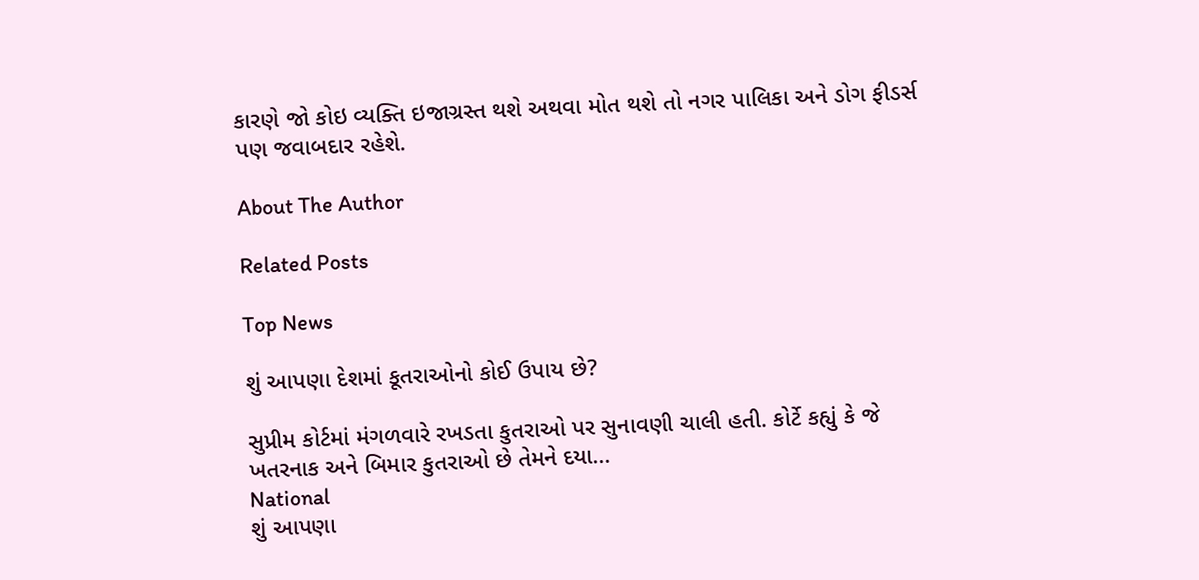કારણે જો કોઇ વ્યક્તિ ઇજાગ્રસ્ત થશે અથવા મોત થશે તો નગર પાલિકા અને ડોગ ફીડર્સ પણ જવાબદાર રહેશે.

About The Author

Related Posts

Top News

શું આપણા દેશમાં કૂતરાઓનો કોઈ ઉપાય છે?

સુપ્રીમ કોર્ટમાં મંગળવારે રખડતા કુતરાઓ પર સુનાવણી ચાલી હતી. કોર્ટે કહ્યું કે જે ખતરનાક અને બિમાર કુતરાઓ છે તેમને દયા...
National
શું આપણા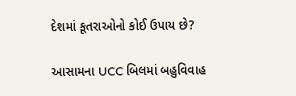દેશમાં કૂતરાઓનો કોઈ ઉપાય છે?

આસામના UCC બિલમાં બહુવિવાહ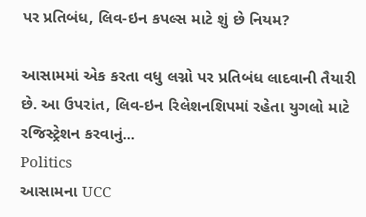પર પ્રતિબંધ, લિવ-ઇન કપલ્સ માટે શું છે નિયમ?

આસામમાં એક કરતા વધુ લગ્નો પર પ્રતિબંધ લાદવાની તૈયારી છે. આ ઉપરાંત, લિવ-ઇન રિલેશનશિપમાં રહેતા યુગલો માટે રજિસ્ટ્રેશન કરવાનું...
Politics
આસામના UCC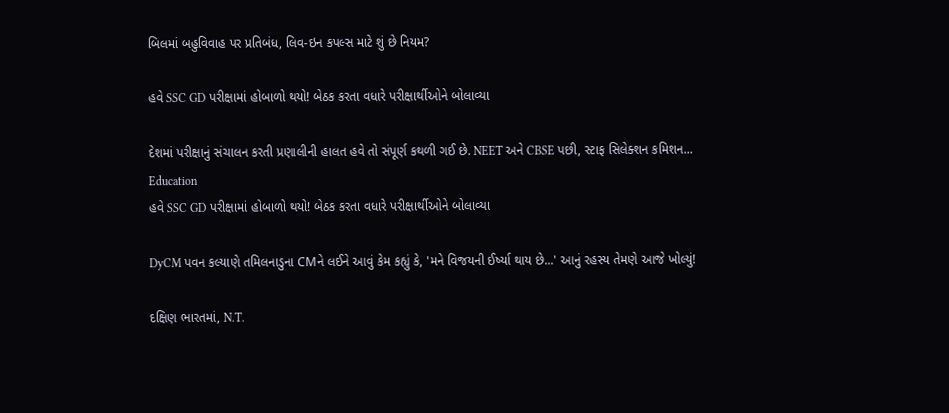બિલમાં બહુવિવાહ પર પ્રતિબંધ, લિવ-ઇન કપલ્સ માટે શું છે નિયમ?

હવે SSC GD પરીક્ષામાં હોબાળો થયો! બેઠક કરતા વધારે પરીક્ષાર્થીઓને બોલાવ્યા

દેશમાં પરીક્ષાનું સંચાલન કરતી પ્રણાલીની હાલત હવે તો સંપૂર્ણ કથળી ગઈ છે. NEET અને CBSE પછી, સ્ટાફ સિલેક્શન કમિશન...
Education
હવે SSC GD પરીક્ષામાં હોબાળો થયો! બેઠક કરતા વધારે પરીક્ષાર્થીઓને બોલાવ્યા

DyCM પવન કલ્યાણે તમિલનાડુના CMને લઈને આવું કેમ કહ્યું કે, 'મને વિજયની ઈર્ષ્યા થાય છે...' આનું રહસ્ય તેમણે આજે ખોલ્યું!

દક્ષિણ ભારતમાં, N.T.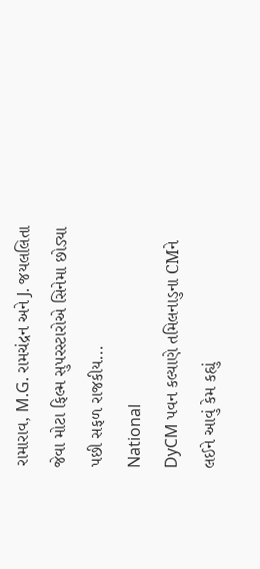રામારાવ, M.G. રામચંદ્રન અને J. જયલલિતા જેવા મોટા ફિલ્મ સુપરસ્ટારોએ સિનેમા છોડ્યા પછી સફળ રાજકીય...
National
DyCM પવન કલ્યાણે તમિલનાડુના CMને લઈને આવું કેમ કહ્યું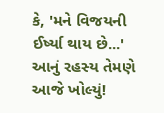કે, 'મને વિજયની ઈર્ષ્યા થાય છે...' આનું રહસ્ય તેમણે આજે ખોલ્યું!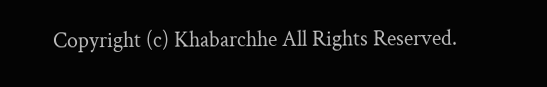Copyright (c) Khabarchhe All Rights Reserved.